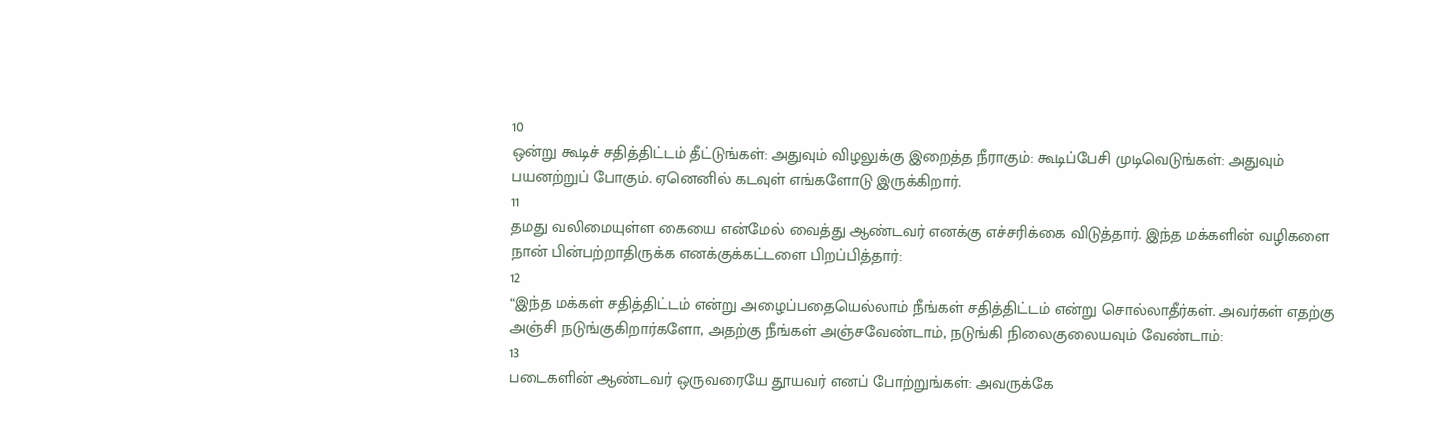10
ஒன்று கூடிச் சதித்திட்டம் தீட்டுங்கள்: அதுவும் விழலுக்கு இறைத்த நீராகும்: கூடிப்பேசி முடிவெடுங்கள்: அதுவும் பயனற்றுப் போகும். ஏனெனில் கடவுள் எங்களோடு இருக்கிறார்.
11
தமது வலிமையுள்ள கையை என்மேல் வைத்து ஆண்டவர் எனக்கு எச்சரிக்கை விடுத்தார். இந்த மக்களின் வழிகளை நான் பின்பற்றாதிருக்க எனக்குக்கட்டளை பிறப்பித்தார்:
12
“இந்த மக்கள் சதித்திட்டம் என்று அழைப்பதையெல்லாம் நீங்கள் சதித்திட்டம் என்று சொல்லாதீர்கள். அவர்கள் எதற்கு அஞ்சி நடுங்குகிறார்களோ, அதற்கு நீங்கள் அஞ்சவேண்டாம், நடுங்கி நிலைகுலையவும் வேண்டாம்:
13
படைகளின் ஆண்டவர் ஒருவரையே தூயவர் எனப் போற்றுங்கள்: அவருக்கே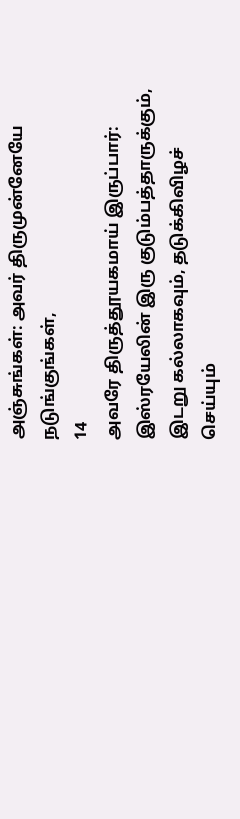அஞ்சுங்கள்: அவர் திருமுன்னேயே நடுங்குங்கள்,
14
அவரே திருத்தூயகமாய் இருப்பார்: இஸ்ரயேலின் இரு குடும்பத்தாருக்கும், இடறு கல்லாகவும், தடுக்கிவிழச் செய்யும்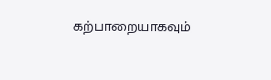கற்பாறையாகவும்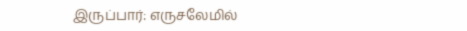இருப்பார்: எருசலேமில்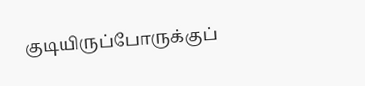குடியிருப்போருக்குப்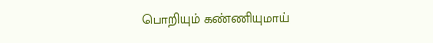பொறியும் கண்ணியுமாய்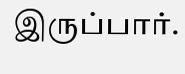இருப்பார்.